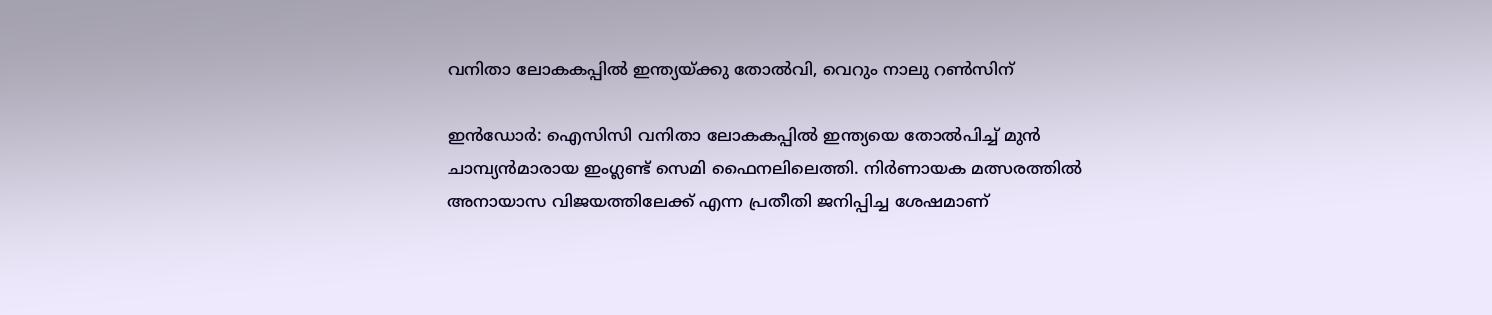വനിതാ ലോകകപ്പില്‍ ഇന്ത്യയ്ക്കു തോല്‍വി, വെറും നാലു റണ്‍സിന്

ഇന്‍ഡോര്‍: ഐസിസി വനിതാ ലോകകപ്പില്‍ ഇന്ത്യയെ തോല്‍പിച്ച് മുന്‍ ചാമ്പ്യന്‍മാരായ ഇംഗ്ലണ്ട് സെമി ഫൈനലിലെത്തി. നിര്‍ണായക മത്സരത്തില്‍ അനായാസ വിജയത്തിലേക്ക് എന്ന പ്രതീതി ജനിപ്പിച്ച ശേഷമാണ്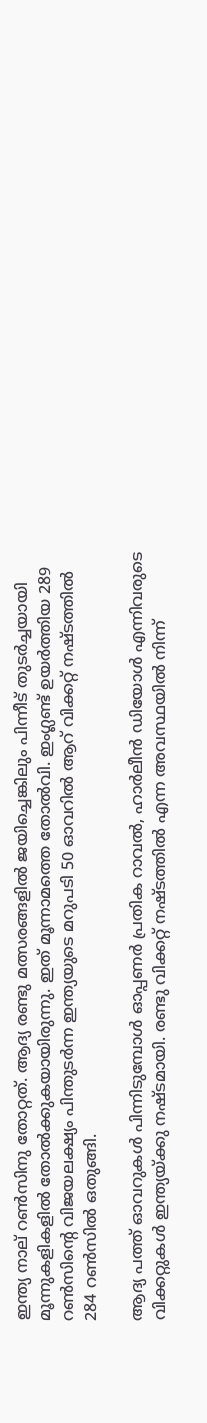ഇന്ത്യ നാല് റണ്‍സിനു തോറ്റത്. ആദ്യ രണ്ടു മത്സരങ്ങളില്‍ ജയിച്ചെങ്കിലും പിന്നീട് തുടര്‍ച്ചയായി മൂന്നുകളികളില്‍ തോല്‍ക്കുകയായിരുന്നു. ഇത് മൂന്നാമത്തെ തോല്‍വി. ഇംഗ്ലണ്ട് ഉയര്‍ത്തിയ 289 റണ്‍സിന്റെ വിജയലക്ഷ്യം പിന്തുടര്‍ന്ന ഇന്ത്യയുടെ മറുപടി 50 ഓവറില്‍ ആറ് വിക്കറ്റ് നഷ്ടത്തില്‍ 284 റണ്‍സില്‍ ഒതുങ്ങി.

ആദ്യ പത്ത് ഓവറുകള്‍ പിന്നിടുമ്പോള്‍ ഓപ്പണര്‍ പ്രതിക റാവല്‍, ഹാര്‍ലീന്‍ ഡിയോള്‍ എന്നിവരുടെ വിക്കറ്റുകള്‍ ഇന്ത്യയ്ക്കു നഷ്ടമായി. രണ്ടു വിക്കറ്റ് നഷ്ടത്തില്‍ എന്ന അവസ്ഥയില്‍ നിന്ന്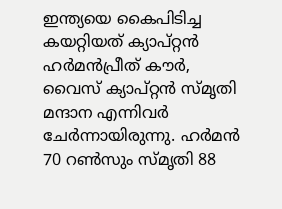ഇന്ത്യയെ കൈപിടിച്ച കയറ്റിയത് ക്യാപ്റ്റന്‍ ഹര്‍മന്‍പ്രീത് കൗര്‍, വൈസ് ക്യാപ്റ്റന്‍ സ്മൃതി മന്ദാന എന്നിവര്‍ ചേര്‍ന്നായിരുന്നു. ഹര്‍മന്‍ 70 റണ്‍സും സ്മൃതി 88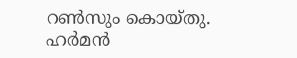റണ്‍സും കൊയ്തു. ഹര്‍മന്‍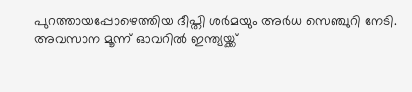പുറത്തായപ്പോഴെത്തിയ ദീപ്തി ശര്‍മയും അര്‍ധ സെഞ്ചുറി നേടി. അവസാന മൂന്ന് ഓവറില്‍ ഇന്ത്യയ്ക്ക്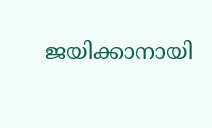ജയിക്കാനായി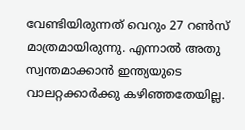വേണ്ടിയിരുന്നത് വെറും 27 റണ്‍സ് മാത്രമായിരുന്നു. എന്നാല്‍ അതു സ്വന്തമാക്കാന്‍ ഇന്ത്യയുടെ വാലറ്റക്കാര്‍ക്കു കഴിഞ്ഞതേയില്ല.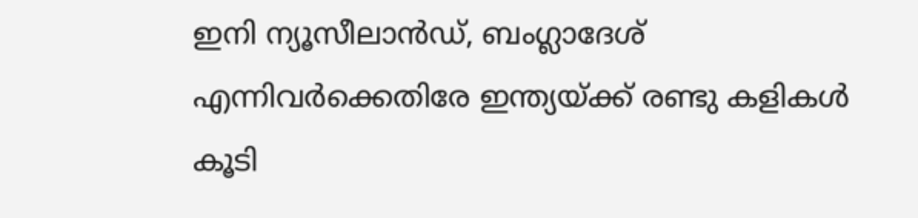ഇനി ന്യൂസീലാന്‍ഡ്, ബംഗ്ലാദേശ് എന്നിവര്‍ക്കെതിരേ ഇന്ത്യയ്ക്ക് രണ്ടു കളികള്‍ കൂടി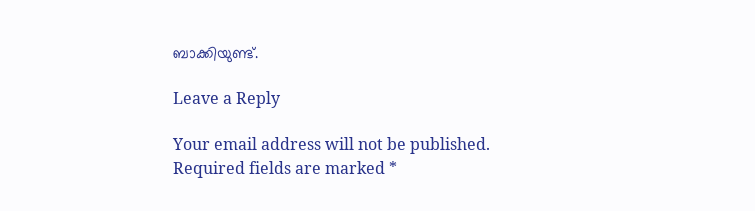ബാക്കിയുണ്ട്.

Leave a Reply

Your email address will not be published. Required fields are marked *